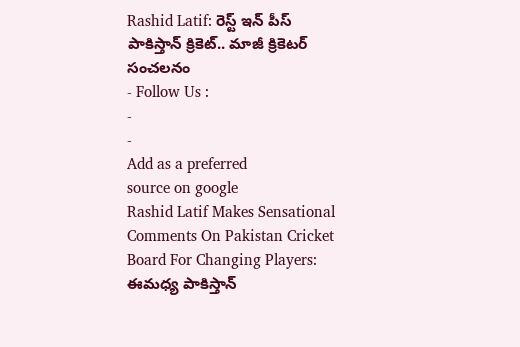Rashid Latif: రెస్ట్ ఇన్ పీస్ పాకిస్తాన్ క్రికెట్.. మాజీ క్రికెటర్ సంచలనం
- Follow Us :
-
-
Add as a preferred
source on google
Rashid Latif Makes Sensational Comments On Pakistan Cricket Board For Changing Players: ఈమధ్య పాకిస్తాన్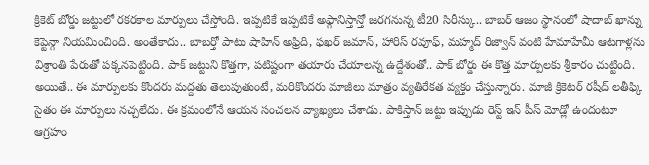క్రికెట్ బోర్డు జట్టులో రకరకాల మార్పులు చేస్తోంది. ఇప్పటికే ఇప్పటికే అఫ్గానిస్తాన్తో జరగనున్న టీ20 సిరీస్కు.. బాబర్ ఆజం స్థానంలో షాదాబ్ ఖాన్ను కెప్టెన్గా నియమించింది. అంతేకాదు.. బాబర్తో పాటు షాహిన్ అఫ్రిది, ఫఖర్ జమాన్, హారిస్ రవూఫ్, మహ్మద్ రిజ్వాన్ వంటి హేమాహేమీ ఆటగాళ్లను విశ్రాంతి పేరుతో పక్కనపెట్టింది. పాక్ జట్టుని కొత్తగా, పటిష్టంగా తయారు చేయాలన్న ఉద్దేశంతో.. పాక్ బోర్డు ఈ కొత్త మార్పులకు శ్రీకారం చుట్టింది. అయితే.. ఈ మార్పులకు కొందరు మద్దతు తెలుపుతుంటే, మరికొందరు మాజీలు మాత్రం వ్యతిరేకత వ్యక్తం చేస్తున్నారు. మాజీ క్రికెటర్ రషీద్ లతీఫ్కి సైతం ఈ మార్పులు నచ్చలేదు. ఈ క్రమంలోనే ఆయన సంచలన వ్యాఖ్యలు చేశాడు. పాకిస్తాన్ జట్టు ఇప్పుడు రెస్ట్ ఇన్ పీస్ మోడ్లో ఉందంటూ ఆగ్రహం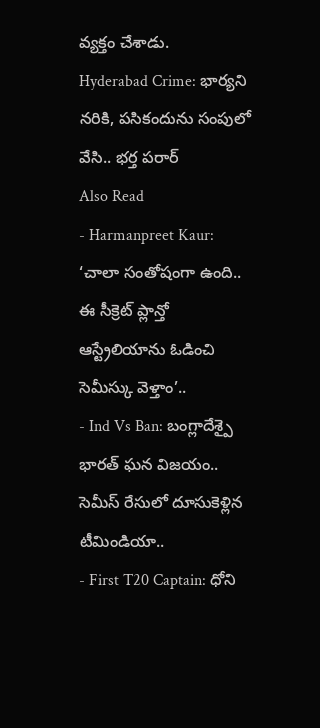వ్యక్తం చేశాడు.
Hyderabad Crime: భార్యని నరికి, పసికందును సంపులో వేసి.. భర్త పరార్
Also Read
- Harmanpreet Kaur: ‘చాలా సంతోషంగా ఉంది.. ఈ సీక్రెట్ ప్లాన్తో ఆస్ట్రేలియాను ఓడించి సెమీస్కు వెళ్తాం’..
- Ind Vs Ban: బంగ్లాదేశ్పై భారత్ ఘన విజయం.. సెమీస్ రేసులో దూసుకెళ్లిన టీమిండియా..
- First T20 Captain: ధోని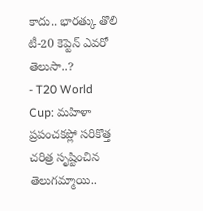కాదు.. భారత్కు తొలి టీ-20 కెప్టెన్ ఎవరో తెలుసా..?
- T20 World Cup: మహిళా ప్రపంచకప్లో సరికొత్త చరిత్ర సృష్టించిన తెలుగమ్మాయి..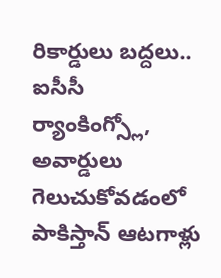రికార్డులు బద్దలు..
ఐసీసీ ర్యాంకింగ్స్లో, అవార్డులు గెలుచుకోవడంలో పాకిస్తాన్ ఆటగాళ్లు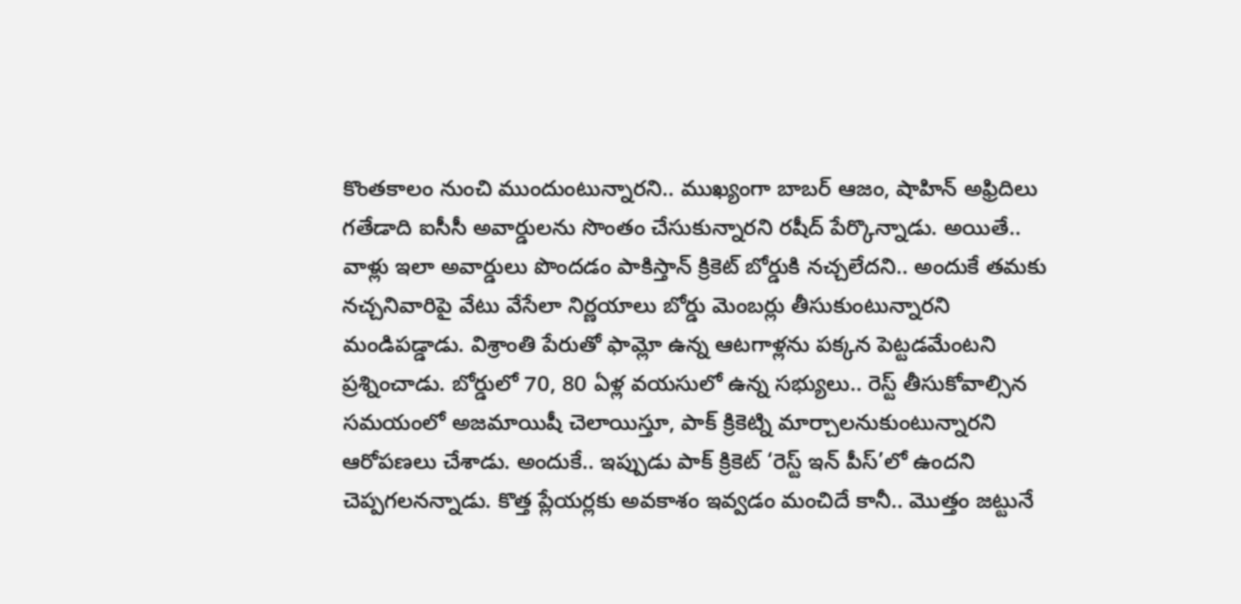కొంతకాలం నుంచి ముందుంటున్నారని.. ముఖ్యంగా బాబర్ ఆజం, షాహిన్ అఫ్రిదిలు గతేడాది ఐసీసీ అవార్డులను సొంతం చేసుకున్నారని రషీద్ పేర్కొన్నాడు. అయితే.. వాళ్లు ఇలా అవార్డులు పొందడం పాకిస్తాన్ క్రికెట్ బోర్డుకి నచ్చలేదని.. అందుకే తమకు నచ్చనివారిపై వేటు వేసేలా నిర్ణయాలు బోర్డు మెంబర్లు తీసుకుంటున్నారని మండిపడ్డాడు. విశ్రాంతి పేరుతో ఫామ్లో ఉన్న ఆటగాళ్లను పక్కన పెట్టడమేంటని ప్రశ్నించాడు. బోర్డులో 70, 80 ఏళ్ల వయసులో ఉన్న సభ్యులు.. రెస్ట్ తీసుకోవాల్సిన సమయంలో అజమాయిషీ చెలాయిస్తూ, పాక్ క్రికెట్ని మార్చాలనుకుంటున్నారని ఆరోపణలు చేశాడు. అందుకే.. ఇప్పుడు పాక్ క్రికెట్ ‘రెస్ట్ ఇన్ పీస్’లో ఉందని చెప్పగలనన్నాడు. కొత్త ప్లేయర్లకు అవకాశం ఇవ్వడం మంచిదే కానీ.. మొత్తం జట్టునే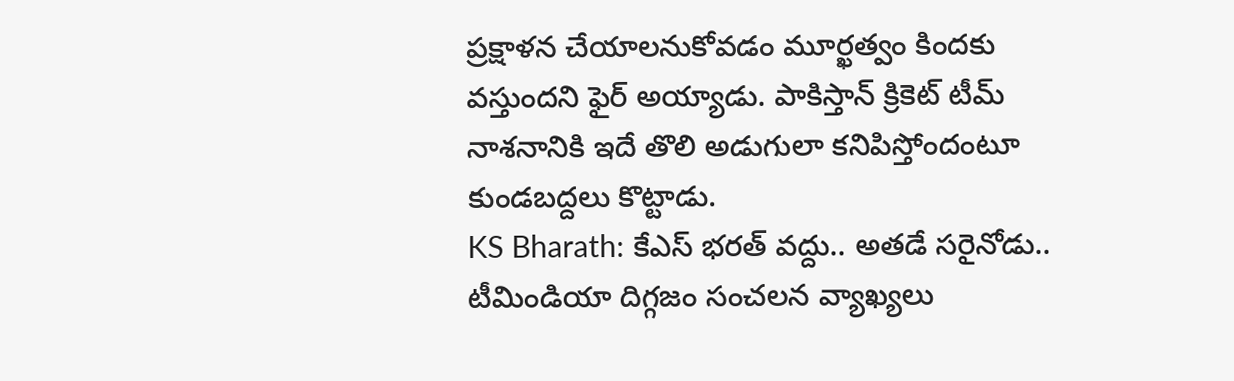ప్రక్షాళన చేయాలనుకోవడం మూర్ఖత్వం కిందకు వస్తుందని ఫైర్ అయ్యాడు. పాకిస్తాన్ క్రికెట్ టీమ్ నాశనానికి ఇదే తొలి అడుగులా కనిపిస్తోందంటూ కుండబద్దలు కొట్టాడు.
KS Bharath: కేఎస్ భరత్ వద్దు.. అతడే సరైనోడు.. టీమిండియా దిగ్గజం సంచలన వ్యాఖ్యలు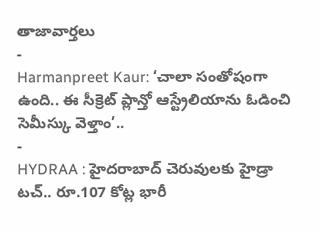తాజావార్తలు
-
Harmanpreet Kaur: ‘చాలా సంతోషంగా ఉంది.. ఈ సీక్రెట్ ప్లాన్తో ఆస్ట్రేలియాను ఓడించి సెమీస్కు వెళ్తాం’..
-
HYDRAA : హైదరాబాద్ చెరువులకు హైడ్రా టచ్.. రూ.107 కోట్ల భారీ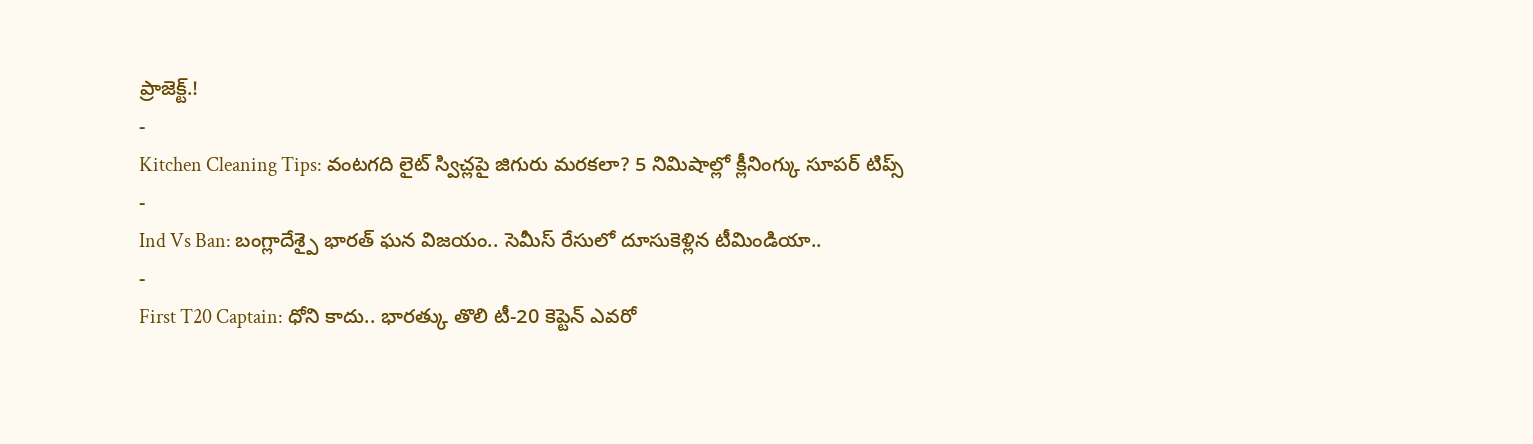ప్రాజెక్ట్.!
-
Kitchen Cleaning Tips: వంటగది లైట్ స్విచ్లపై జిగురు మరకలా? 5 నిమిషాల్లో క్లీనింగ్కు సూపర్ టిప్స్
-
Ind Vs Ban: బంగ్లాదేశ్పై భారత్ ఘన విజయం.. సెమీస్ రేసులో దూసుకెళ్లిన టీమిండియా..
-
First T20 Captain: ధోని కాదు.. భారత్కు తొలి టీ-20 కెప్టెన్ ఎవరో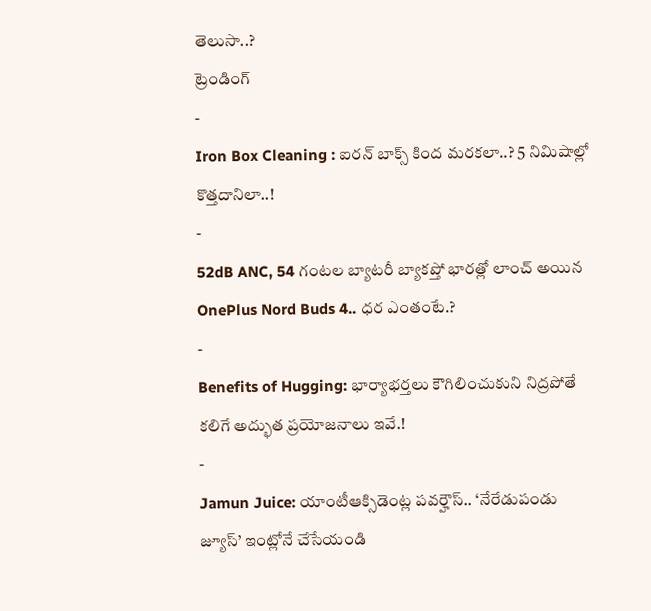తెలుసా..?
ట్రెండింగ్
-
Iron Box Cleaning : ఐరన్ బాక్స్ కింద మరకలా..? 5 నిమిషాల్లో కొత్తదానిలా..!
-
52dB ANC, 54 గంటల బ్యాటరీ బ్యాకప్తో భారత్లో లాంచ్ అయిన OnePlus Nord Buds 4.. ధర ఎంతంటే.?
-
Benefits of Hugging: భార్యాభర్తలు కౌగిలించుకుని నిద్రపోతే కలిగే అద్భుత ప్రయోజనాలు ఇవే.!
-
Jamun Juice: యాంటీఆక్సిడెంట్ల పవర్హౌస్.. ‘నేరేడుపండు జ్యూస్’ ఇంట్లోనే చేసేయండి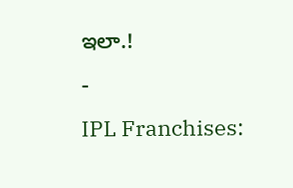ఇలా.!
-
IPL Franchises: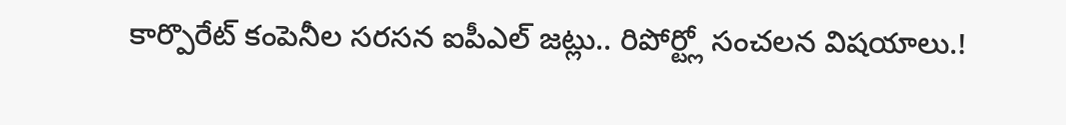కార్పొరేట్ కంపెనీల సరసన ఐపీఎల్ జట్లు.. రిపోర్ట్లో సంచలన విషయాలు.!